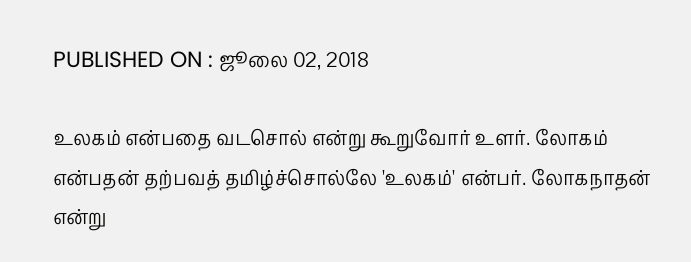PUBLISHED ON : ஜூலை 02, 2018

உலகம் என்பதை வடசொல் என்று கூறுவோர் உளர். லோகம் என்பதன் தற்பவத் தமிழ்ச்சொல்லே 'உலகம்' என்பர். லோகநாதன் என்று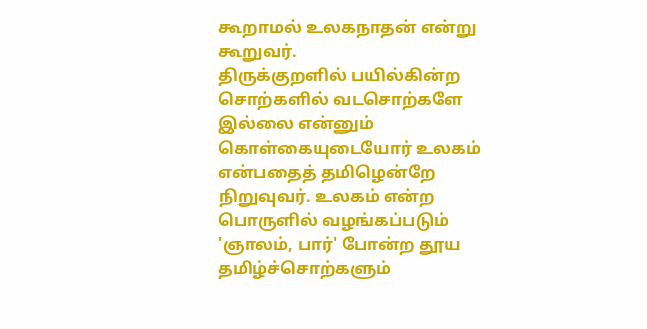கூறாமல் உலகநாதன் என்று கூறுவர்.
திருக்குறளில் பயில்கின்ற சொற்களில் வடசொற்களே இல்லை என்னும் கொள்கையுடையோர் உலகம் என்பதைத் தமிழென்றே நிறுவுவர். உலகம் என்ற பொருளில் வழங்கப்படும் 'ஞாலம், பார்' போன்ற தூய தமிழ்ச்சொற்களும்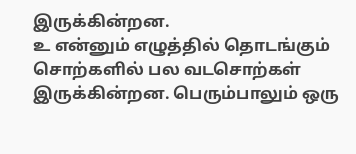இருக்கின்றன.
உ என்னும் எழுத்தில் தொடங்கும் சொற்களில் பல வடசொற்கள் இருக்கின்றன. பெரும்பாலும் ஒரு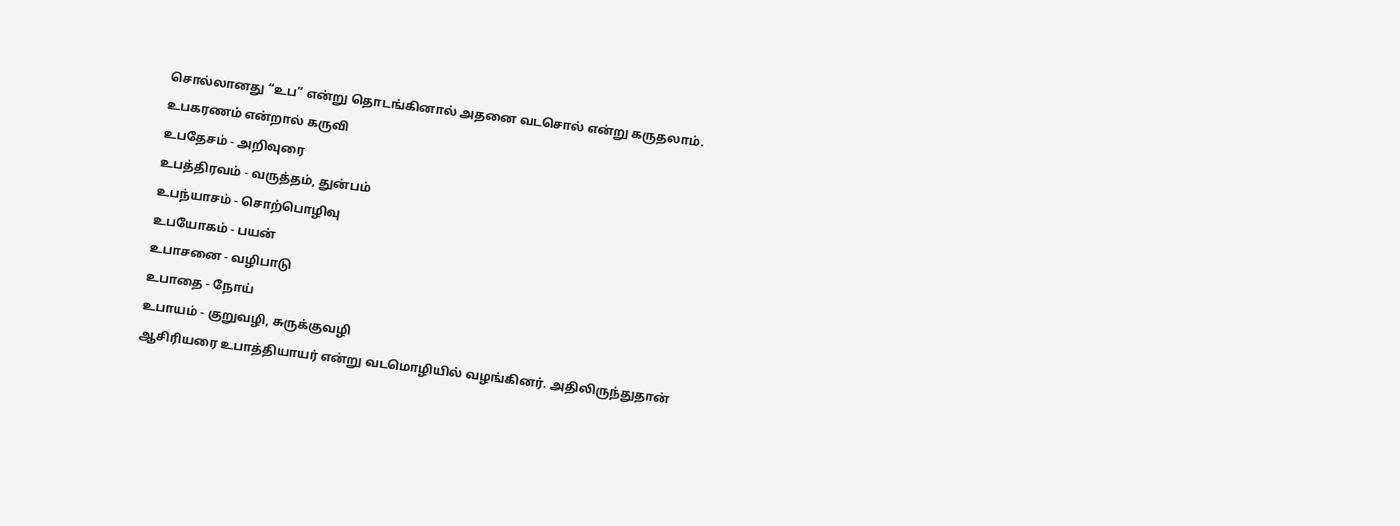சொல்லானது “உப” என்று தொடங்கினால் அதனை வடசொல் என்று கருதலாம்.
உபகரணம் என்றால் கருவி
உபதேசம் - அறிவுரை
உபத்திரவம் - வருத்தம், துன்பம்
உபந்யாசம் - சொற்பொழிவு
உபயோகம் - பயன்
உபாசனை - வழிபாடு
உபாதை - நோய்
உபாயம் - குறுவழி, சுருக்குவழி
ஆசிரியரை உபாத்தியாயர் என்று வடமொழியில் வழங்கினர். அதிலிருந்துதான்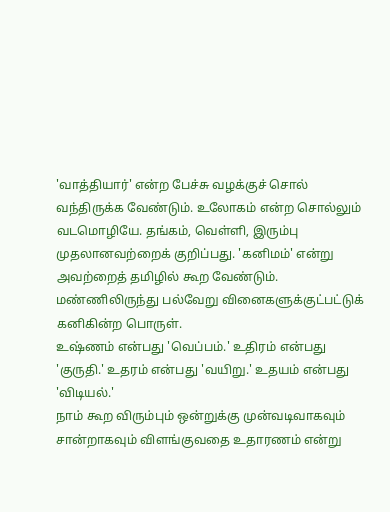'வாத்தியார்' என்ற பேச்சு வழக்குச் சொல் வந்திருக்க வேண்டும். உலோகம் என்ற சொல்லும் வடமொழியே. தங்கம், வெள்ளி, இரும்பு முதலானவற்றைக் குறிப்பது. 'கனிமம்' என்று அவற்றைத் தமிழில் கூற வேண்டும். மண்ணிலிருந்து பல்வேறு வினைகளுக்குட்பட்டுக் கனிகின்ற பொருள்.
உஷ்ணம் என்பது 'வெப்பம்.' உதிரம் என்பது 'குருதி.' உதரம் என்பது 'வயிறு.' உதயம் என்பது 'விடியல்.'
நாம் கூற விரும்பும் ஒன்றுக்கு முன்வடிவாகவும் சான்றாகவும் விளங்குவதை உதாரணம் என்று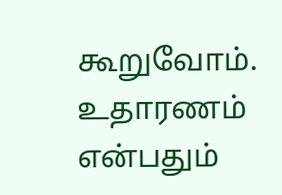கூறுவோம். உதாரணம் என்பதும்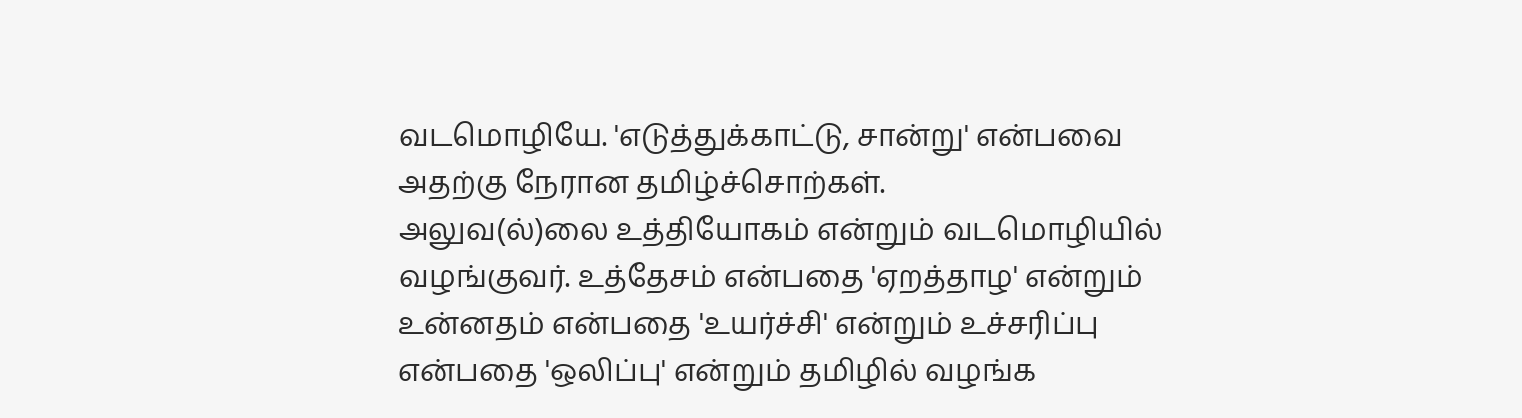வடமொழியே. 'எடுத்துக்காட்டு, சான்று' என்பவை அதற்கு நேரான தமிழ்ச்சொற்கள்.
அலுவ(ல்)லை உத்தியோகம் என்றும் வடமொழியில் வழங்குவர். உத்தேசம் என்பதை 'ஏறத்தாழ' என்றும் உன்னதம் என்பதை 'உயர்ச்சி' என்றும் உச்சரிப்பு என்பதை 'ஒலிப்பு' என்றும் தமிழில் வழங்க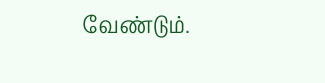வேண்டும்.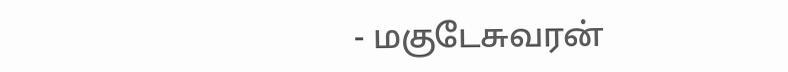- மகுடேசுவரன்